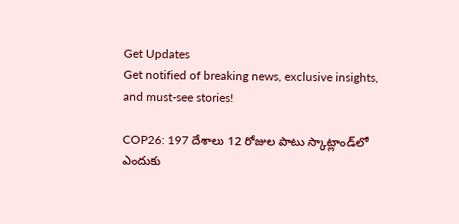Get Updates
Get notified of breaking news, exclusive insights, and must-see stories!

COP26: 197 దేశాలు 12 రోజుల పాటు స్కాట్లాండ్‌లో ఎందుకు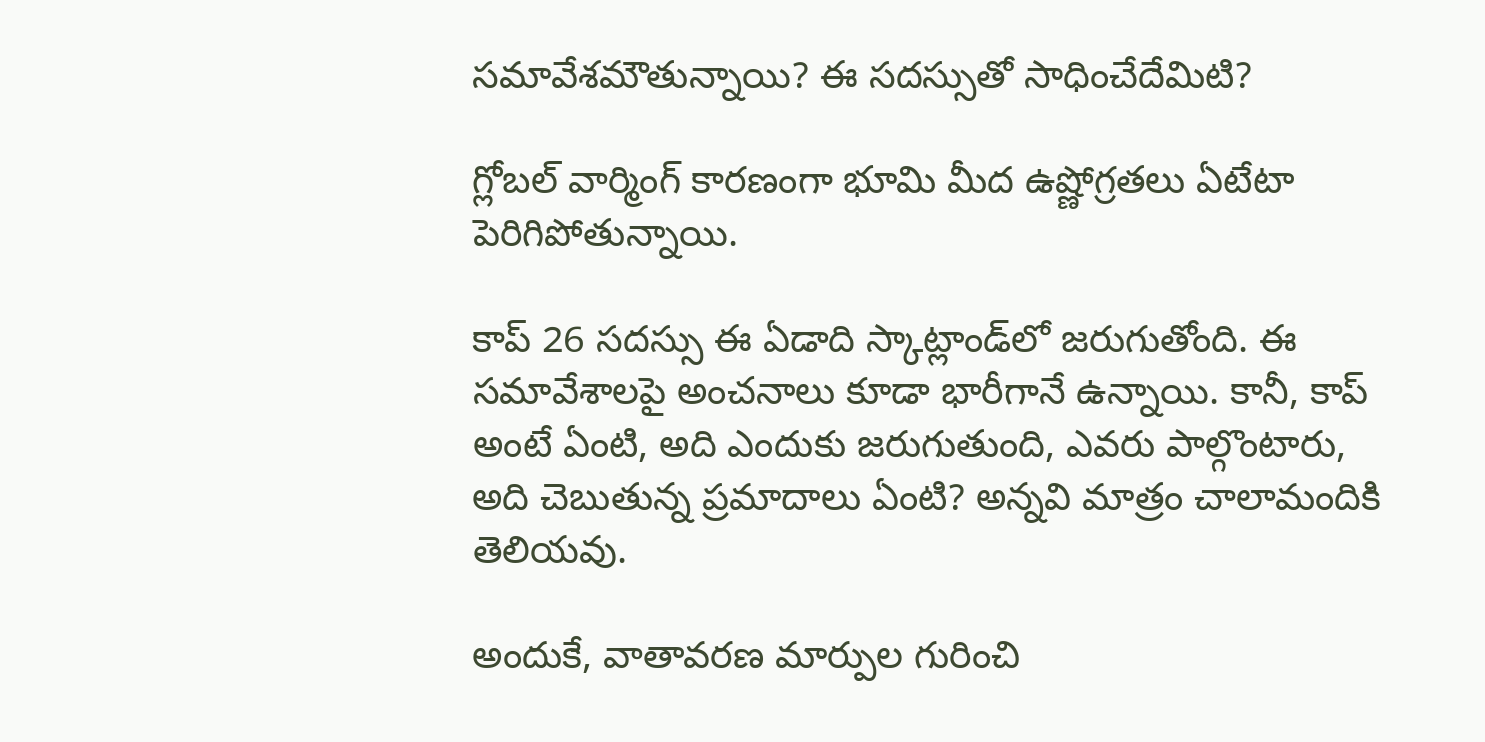సమావేశమౌతున్నాయి? ఈ సదస్సుతో సాధించేదేమిటి?

గ్లోబల్ వార్మింగ్ కారణంగా భూమి మీద ఉష్ణోగ్రతలు ఏటేటా పెరిగిపోతున్నాయి.

కాప్ 26 సదస్సు ఈ ఏడాది స్కాట్లాండ్‌లో జరుగుతోంది. ఈ సమావేశాలపై అంచనాలు కూడా భారీగానే ఉన్నాయి. కానీ, కాప్ అంటే ఏంటి, అది ఎందుకు జరుగుతుంది, ఎవరు పాల్గొంటారు, అది చెబుతున్న ప్రమాదాలు ఏంటి? అన్నవి మాత్రం చాలామందికి తెలియవు.

అందుకే, వాతావరణ మార్పుల గురించి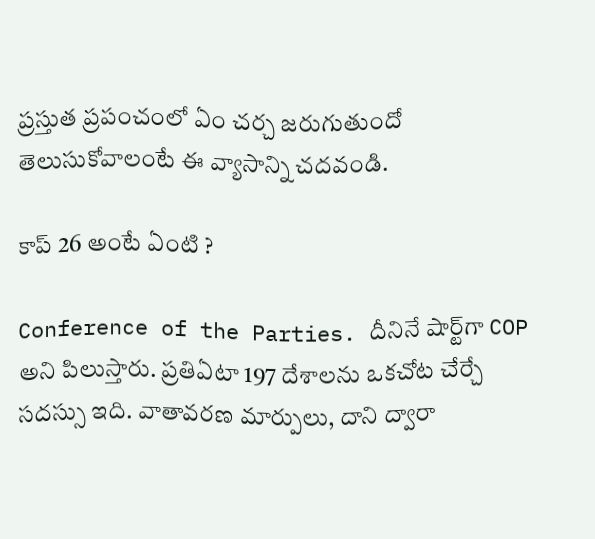ప్రస్తుత ప్రపంచంలో ఏం చర్చ జరుగుతుందో తెలుసుకోవాలంటే ఈ వ్యాసాన్ని చదవండి.

కాప్ 26 అంటే ఏంటి ?

Conference of the Parties. దీనినే షార్ట్‌గా COP అని పిలుస్తారు. ప్రతిఏటా 197 దేశాలను ఒకచోట చేర్చే సదస్సు ఇది. వాతావరణ మార్పులు, దాని ద్వారా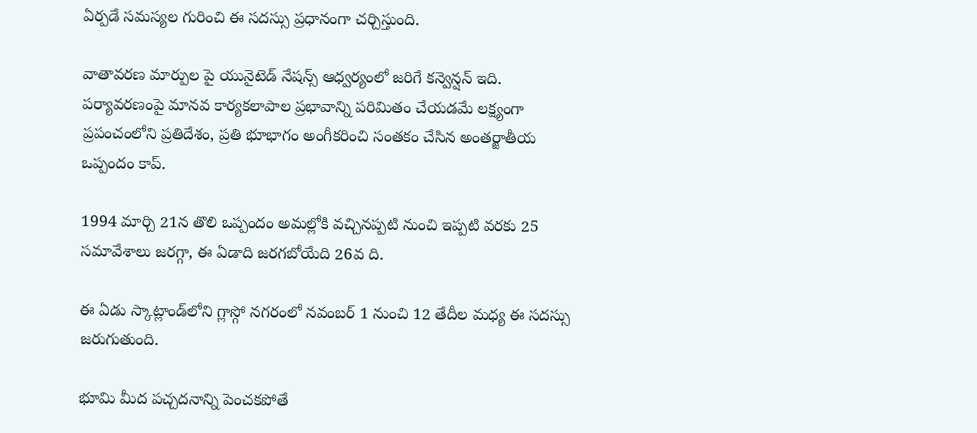ఏర్పడే సమస్యల గురించి ఈ సదస్సు ప్రధానంగా చర్చిస్తుంది.

వాతావరణ మార్పుల పై యునైటెడ్ నేషన్స్ ఆధ్వర్యంలో జరిగే కన్వెన్షన్ ఇది. పర్యావరణంపై మానవ కార్యకలాపాల ప్రభావాన్ని పరిమితం చేయడమే లక్ష్యంగా ప్రపంచంలోని ప్రతిదేశం, ప్రతి భూభాగం అంగీకరించి సంతకం చేసిన అంతర్జాతీయ ఒప్పందం కాప్.

1994 మార్చి 21న తొలి ఒప్పందం అమల్లోకి వచ్చినప్పటి నుంచి ఇప్పటి వరకు 25 సమావేశాలు జరగ్గా, ఈ ఏడాది జరగబోయేది 26వ ది.

ఈ ఏడు స్కాట్లాండ్‌లోని గ్లాస్గో నగరంలో నవంబర్ 1 నుంచి 12 తేదీల మధ్య ఈ సదస్సు జరుగుతుంది.

భూమి మీద పచ్చదనాన్ని పెంచకపోతే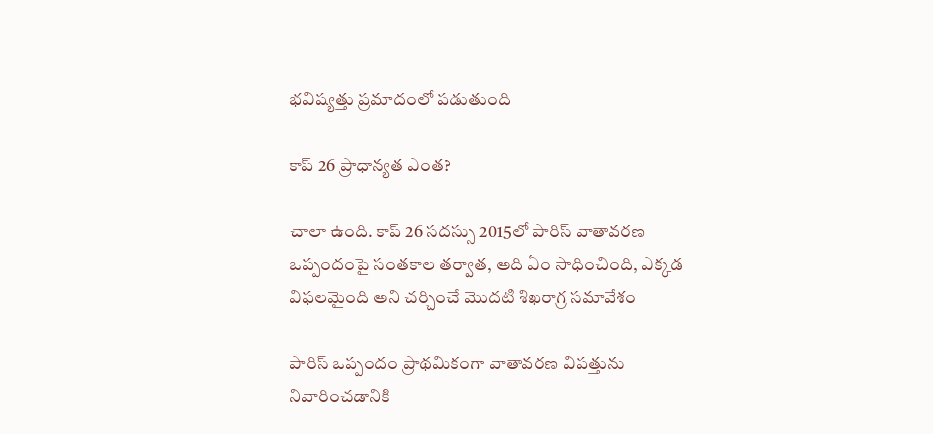భవిష్యత్తు ప్రమాదంలో పడుతుంది

కాప్ 26 ప్రాధాన్యత ఎంత?

చాలా ఉంది. కాప్ 26 సదస్సు 2015లో పారిస్ వాతావరణ ఒప్పందంపై సంతకాల తర్వాత, అది ఏం సాధించింది, ఎక్కడ విఫలమైంది అని చర్చించే మొదటి శిఖరాగ్ర సమావేశం

పారిస్ ఒప్పందం ప్రాథమికంగా వాతావరణ విపత్తును నివారించడానికి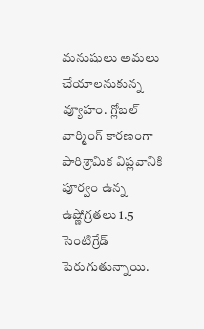మనుషులు అమలు చేయాలనుకున్న వ్యూహం. గ్లోబల్ వార్మింగ్ కారణంగా పారిశ్రామిక విప్లవానికి పూర్వం ఉన్న ఉష్ణోగ్రతలు 1.5 సెంటిగ్రేడ్ పెరుగుతున్నాయి.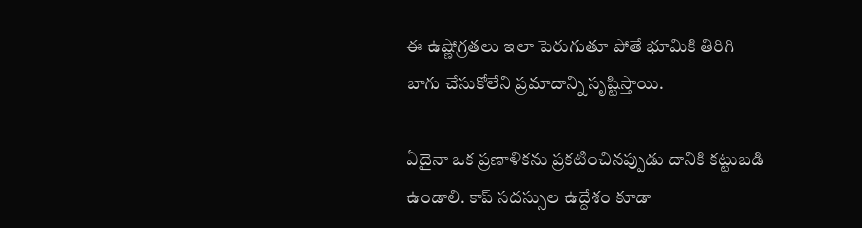ఈ ఉష్ణోగ్రతలు ఇలా పెరుగుతూ పోతే భూమికి తిరిగి బాగు చేసుకోలేని ప్రమాదాన్ని సృష్టిస్తాయి.

ఏదైనా ఒక ప్రణాళికను ప్రకటించినప్పుడు దానికి కట్టుబడి ఉండాలి. కాప్ సదస్సుల ఉద్దేశం కూడా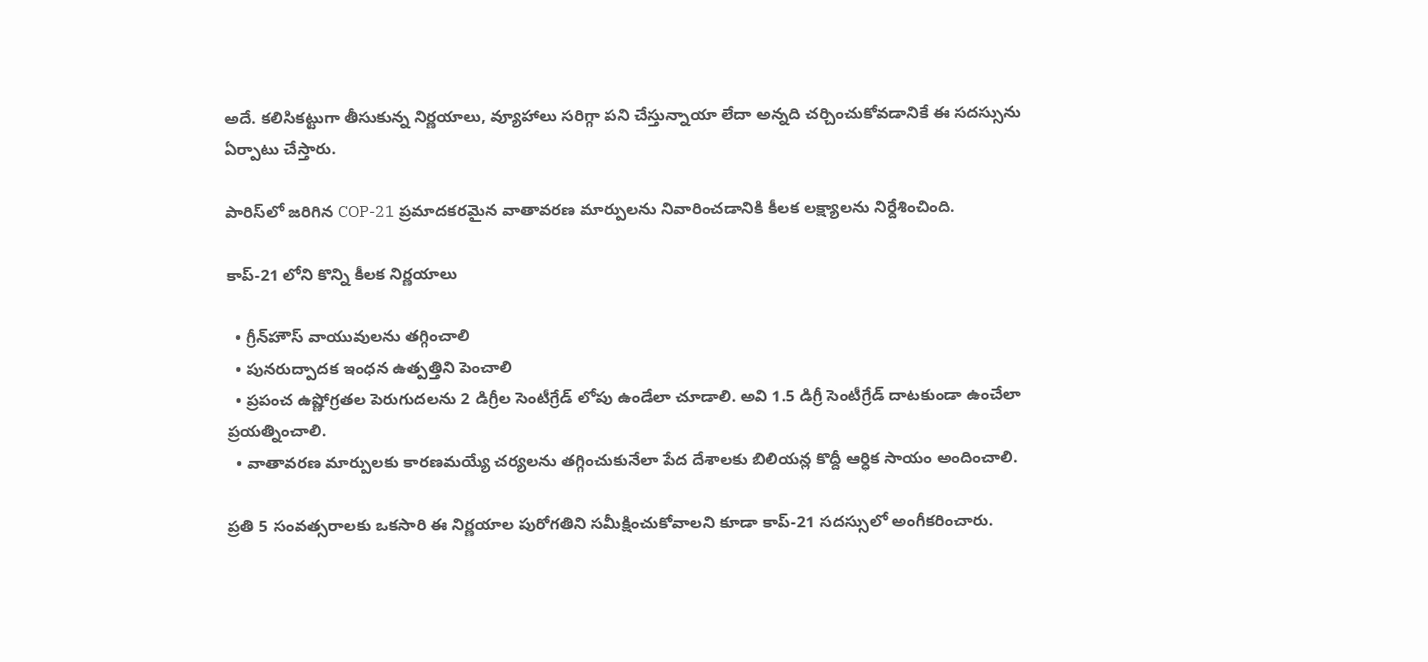అదే. కలిసికట్టుగా తీసుకున్న నిర్ణయాలు, వ్యూహాలు సరిగ్గా పని చేస్తున్నాయా లేదా అన్నది చర్చించుకోవడానికే ఈ సదస్సును ఏర్పాటు చేస్తారు.

పారిస్‌లో జరిగిన COP-21 ప్రమాదకరమైన వాతావరణ మార్పులను నివారించడానికి కీలక లక్ష్యాలను నిర్దేశించింది.

కాప్-21 లోని కొన్ని కీలక నిర్ణయాలు

  • గ్రీన్‌హౌస్ వాయువులను తగ్గించాలి
  • పునరుద్పాదక ఇంధన ఉత్పత్తిని పెంచాలి
  • ప్రపంచ ఉష్ణోగ్రతల పెరుగుదలను 2 డిగ్రీల సెంటీగ్రేడ్ లోపు ఉండేలా చూడాలి. అవి 1.5 డిగ్రీ సెంటీగ్రేడ్‌ దాటకుండా ఉంచేలా ప్రయత్నించాలి.
  • వాతావరణ మార్పులకు కారణమయ్యే చర్యలను తగ్గించుకునేలా పేద దేశాలకు బిలియన్ల కొద్దీ ఆర్ధిక సాయం అందించాలి.

ప్రతి 5 సంవత్సరాలకు ఒకసారి ఈ నిర్ణయాల పురోగతిని సమీక్షించుకోవాలని కూడా కాప్-21 సదస్సులో అంగీకరించారు.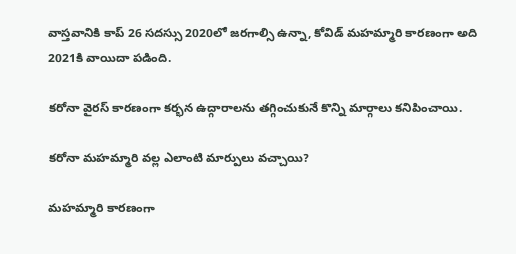వాస్తవానికి కాప్ 26 సదస్సు 2020లో జరగాల్సి ఉన్నా, కోవిడ్ మహమ్మారి కారణంగా అది 2021కి వాయిదా పడింది.

కరోనా వైరస్ కారణంగా కర్భన ఉద్గారాలను తగ్గించుకునే కొన్ని మార్గాలు కనిపించాయి.

కరోనా మహమ్మారి వల్ల ఎలాంటి మార్పులు వచ్చాయి?

మహమ్మారి కారణంగా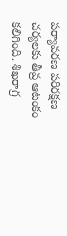పర్యావరణ పరిరక్షణ చర్యలకు తీవ్ర ఆటంకం కలిగింది. శిఖరాగ్ర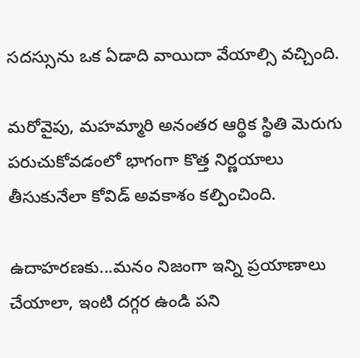సదస్సును ఒక ఏడాది వాయిదా వేయాల్సి వచ్చింది.

మరోవైపు, మహమ్మారి అనంతర ఆర్థిక స్థితి మెరుగు పరుచుకోవడంలో భాగంగా కొత్త నిర్ణయాలు తీసుకునేలా కోవిడ్ అవకాశం కల్పించింది.

ఉదాహరణకు...మనం నిజంగా ఇన్ని ప్రయాణాలు చేయాలా, ఇంటి దగ్గర ఉండి పని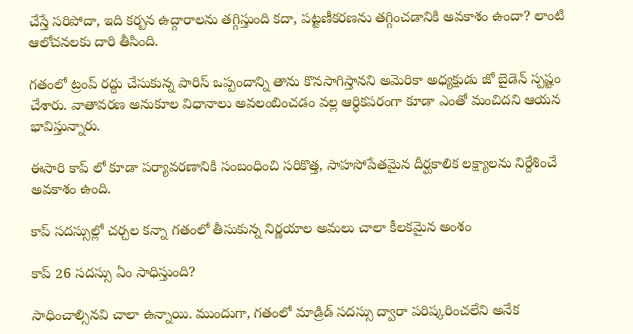చేస్తే సరిపోదా, ఇది కర్బన ఉద్గారాలను తగ్గిస్తుంది కదా, పట్టణీకరణను తగ్గించడానికి అవకాశం ఉందా? లాంటి ఆలోచనలకు దారి తీసింది.

గతంలో ట్రంప్ రద్దు చేసుకున్న పారిస్ ఒప్పందాన్ని తాను కొనసాగిస్తానని అమెరికా అధ్యక్షుడు జో బైడెన్ స్పష్టం చేశారు. వాతావరణ అనుకూల విధానాలు అవలంబించడం వల్ల ఆర్ధికపరంగా కూడా ఎంతో మంచిదని ఆయన భావిస్తున్నారు.

ఈసారి కాప్‌ లో కూడా పర్యావరణానికి సంబంధించి సరికొత్త, సాహసోపేతమైన దీర్ఘకాలిక లక్ష్యాలను నిర్దేశించే అవకాశం ఉంది.

కాప్ సదస్సుల్లో చర్చల కన్నా గతంలో తీసుకున్న నిర్ణయాల అమలు చాలా కీలకమైన అంశం

కాప్ 26 సదస్సు ఏం సాధిస్తుంది?

సాధించాల్సినవి చాలా ఉన్నాయి. ముందుగా, గతంలో మాడ్రిడ్ సదస్సు ద్వారా పరిష్కరించలేని అనేక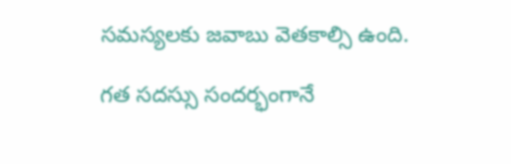సమస్యలకు జవాబు వెతకాల్సి ఉంది.

గత సదస్సు సందర్భంగానే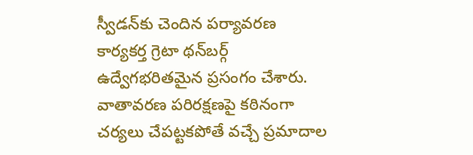స్వీడన్‌కు చెందిన పర్యావరణ కార్యకర్త గ్రెటా థన్‌బర్గ్ ఉద్వేగభరితమైన ప్రసంగం చేశారు. వాతావరణ పరిరక్షణపై కఠినంగా చర్యలు చేపట్టకపోతే వచ్చే ప్రమాదాల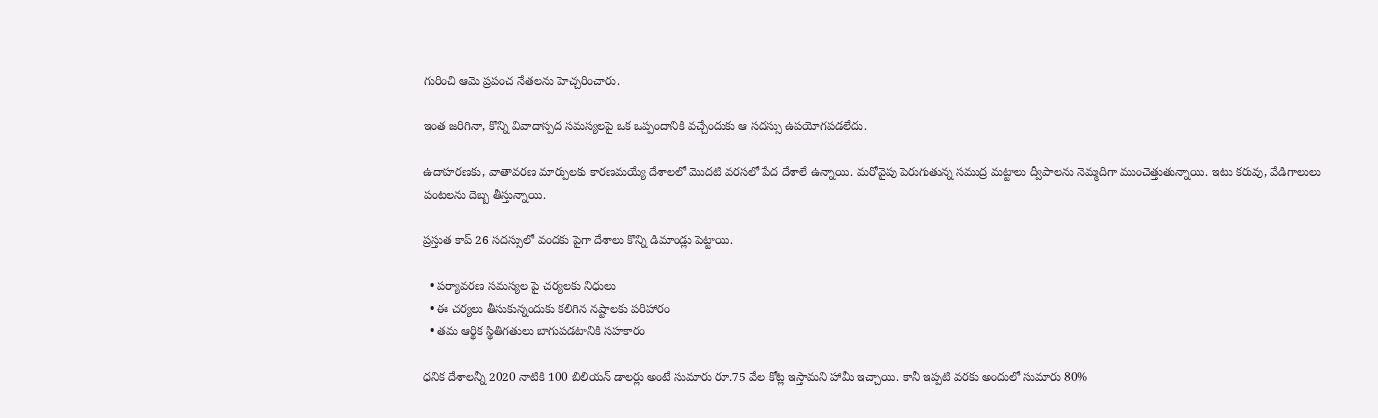గురించి ఆమె ప్రపంచ నేతలను హెచ్చరించారు.

ఇంత జరిగినా, కొన్ని వివాదాస్పద సమస్యలపై ఒక ఒప్పందానికి వచ్చేందుకు ఆ సదస్సు ఉపయోగపడలేదు.

ఉదాహరణకు, వాతావరణ మార్పులకు కారణమయ్యే దేశాలలో మొదటి వరసలో పేద దేశాలే ఉన్నాయి. మరోవైపు పెరుగుతున్న సముద్ర మట్టాలు ద్వీపాలను నెమ్మదిగా ముంచెత్తుతున్నాయి. ఇటు కరువు, వేడిగాలులు పంటలను దెబ్బ తీస్తున్నాయి.

ప్రస్తుత కాప్ 26 సదస్సులో వందకు పైగా దేశాలు కొన్ని డిమాండ్లు పెట్టాయి.

  • పర్యావరణ సమస్యల పై చర్యలకు నిధులు
  • ఈ చర్యలు తీసుకున్నందుకు కలిగిన నష్టాలకు పరిహారం
  • తమ ఆర్థిక స్థితిగతులు బాగుపడటానికి సహకారం

ధనిక దేశాలన్నీ 2020 నాటికి 100 బిలియన్ డాలర్లు అంటే సుమారు రూ.75 వేల కోట్ల ఇస్తామని హామీ ఇచ్చాయి. కానీ ఇప్పటి వరకు అందులో సుమారు 80%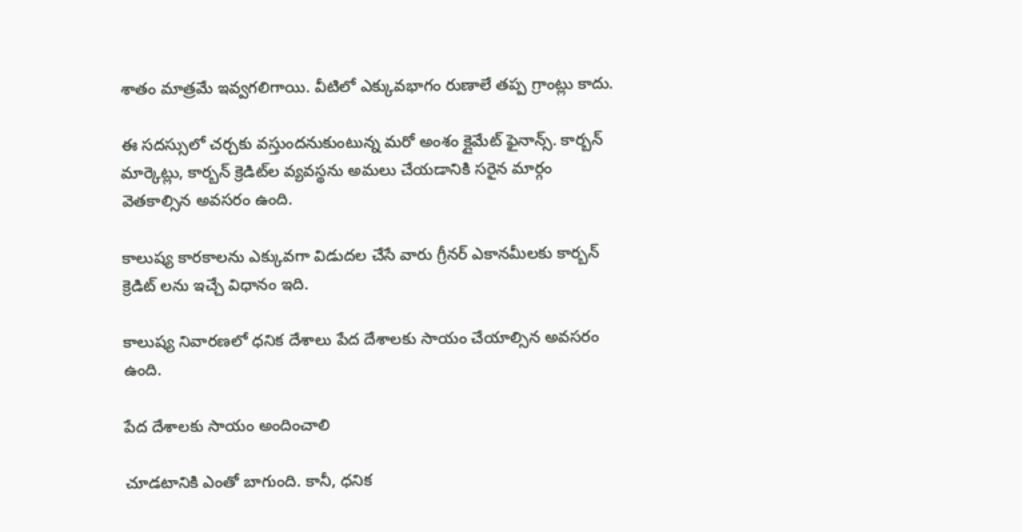శాతం మాత్రమే ఇవ్వగలిగాయి. వీటిలో ఎక్కువభాగం రుణాలే తప్ప గ్రాంట్లు కాదు.

ఈ సదస్సులో చర్చకు వస్తుందనుకుంటున్న మరో అంశం క్లైమేట్ ఫైనాన్స్. కార్బన్ మార్కెట్లు, కార్బన్ క్రెడిట్‌ల వ్యవస్థను అమలు చేయడానికి సరైన మార్గం వెతకాల్సిన అవసరం ఉంది.

కాలుష్య కారకాలను ఎక్కువగా విడుదల చేసే వారు గ్రీనర్ ఎకానమీలకు కార్బన్ క్రెడిట్ లను ఇచ్చే విధానం ఇది.

కాలుష్య నివారణలో ధనిక దేశాలు పేద దేశాలకు సాయం చేయాల్సిన అవసరం ఉంది.

పేద దేశాలకు సాయం అందించాలి

చూడటానికి ఎంతో బాగుంది. కానీ, ధనిక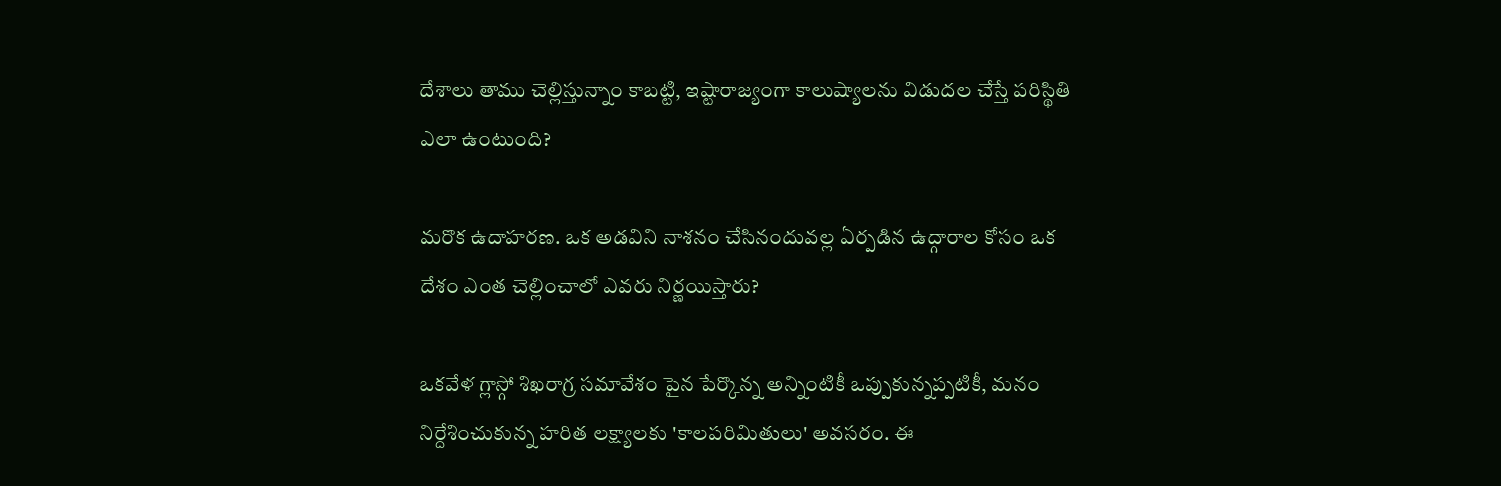దేశాలు తాము చెల్లిస్తున్నాం కాబట్టి, ఇష్టారాజ్యంగా కాలుష్యాలను విడుదల చేస్తే పరిస్థితి ఎలా ఉంటుంది?

మరొక ఉదాహరణ. ఒక అడవిని నాశనం చేసినందువల్ల ఏర్పడిన ఉద్గారాల కోసం ఒక దేశం ఎంత చెల్లించాలో ఎవరు నిర్ణయిస్తారు?

ఒకవేళ గ్లాస్గో శిఖరాగ్ర సమావేశం పైన పేర్కొన్న అన్నింటికీ ఒప్పుకున్నప్పటికీ, మనం నిర్దేశించుకున్న హరిత లక్ష్యాలకు 'కాలపరిమితులు' అవసరం. ఈ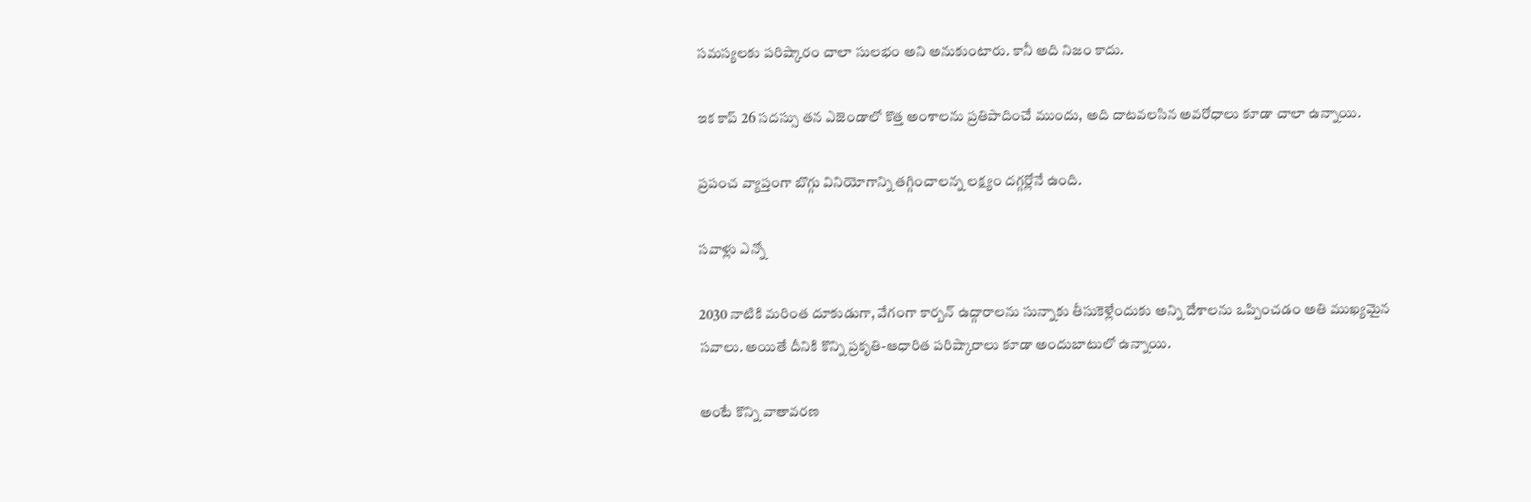సమస్యలకు పరిష్కారం చాలా సులభం అని అనుకుంటారు. కానీ అది నిజం కాదు.

ఇక కాప్ 26 సదస్సు తన ఎజెండాలో కొత్త అంశాలను ప్రతిపాదించే ముందు, అది దాటవలసిన అవరోధాలు కూడా చాలా ఉన్నాయి.

ప్రపంచ వ్యాప్తంగా బొగ్గు వినియోగాన్ని తగ్గించాలన్న లక్ష్యం దగ్గర్లోనే ఉంది.

సవాళ్లు ఎన్నో

2030 నాటికి మరింత దూకుడుగా, వేగంగా కార్బన్ ఉద్గారాలను సున్నాకు తీసుకెళ్లేందుకు అన్ని దేశాలను ఒప్పించడం అతి ముఖ్యమైన సవాలు. అయితే దీనికి కొన్ని ప్రకృతి-ఆధారిత పరిష్కారాలు కూడా అందుబాటులో ఉన్నాయి.

అంటే కొన్ని వాతావరణ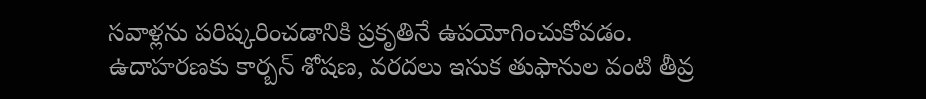సవాళ్లను పరిష్కరించడానికి ప్రకృతినే ఉపయోగించుకోవడం. ఉదాహరణకు కార్బన్ శోషణ, వరదలు ఇసుక తుఫానుల వంటి తీవ్ర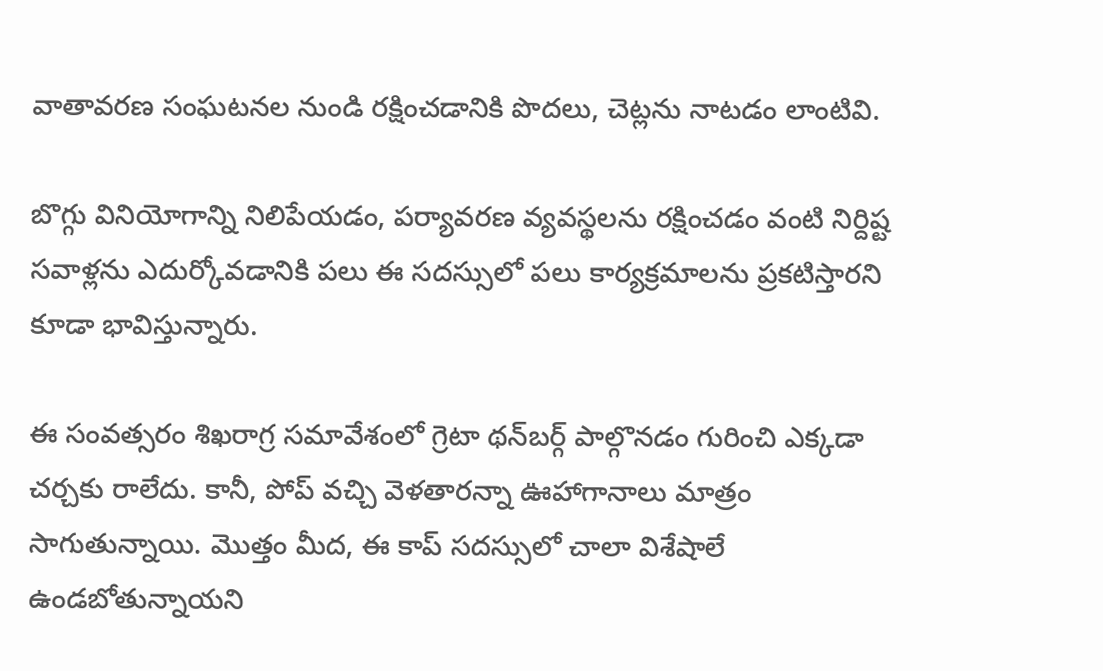వాతావరణ సంఘటనల నుండి రక్షించడానికి పొదలు, చెట్లను నాటడం లాంటివి.

బొగ్గు వినియోగాన్ని నిలిపేయడం, పర్యావరణ వ్యవస్థలను రక్షించడం వంటి నిర్దిష్ట సవాళ్లను ఎదుర్కోవడానికి పలు ఈ సదస్సులో పలు కార్యక్రమాలను ప్రకటిస్తారని కూడా భావిస్తున్నారు.

ఈ సంవత్సరం శిఖరాగ్ర సమావేశంలో గ్రెటా థన్‌బర్గ్ పాల్గొనడం గురించి ఎక్కడా చర్చకు రాలేదు. కానీ, పోప్ వచ్చి వెళతారన్నా ఊహాగానాలు మాత్రం సాగుతున్నాయి. మొత్తం మీద, ఈ కాప్ సదస్సులో చాలా విశేషాలే ఉండబోతున్నాయని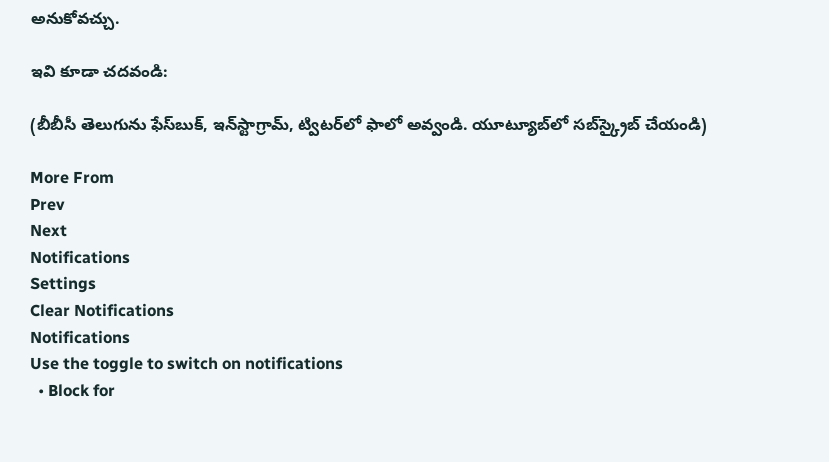అనుకోవచ్చు.

ఇవి కూడా చదవండి:

(బీబీసీ తెలుగును ఫేస్‌బుక్, ఇన్‌స్టాగ్రామ్‌, ట్విటర్‌లో ఫాలో అవ్వండి. యూట్యూబ్‌లో సబ్‌స్క్రైబ్ చేయండి)

More From
Prev
Next
Notifications
Settings
Clear Notifications
Notifications
Use the toggle to switch on notifications
  • Block for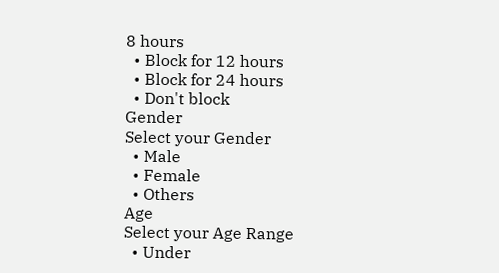8 hours
  • Block for 12 hours
  • Block for 24 hours
  • Don't block
Gender
Select your Gender
  • Male
  • Female
  • Others
Age
Select your Age Range
  • Under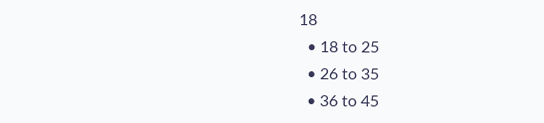18
  • 18 to 25
  • 26 to 35
  • 36 to 45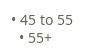• 45 to 55
  • 55+